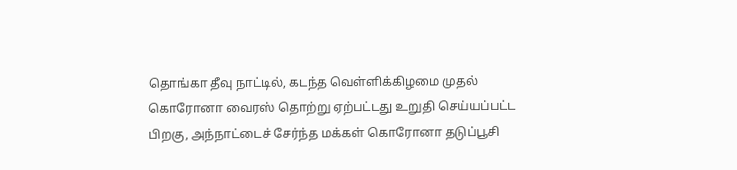தொங்கா தீவு நாட்டில், கடந்த வெள்ளிக்கிழமை முதல் கொரோனா வைரஸ் தொற்று ஏற்பட்டது உறுதி செய்யப்பட்ட பிறகு, அந்நாட்டைச் சேர்ந்த மக்கள் கொரோனா தடுப்பூசி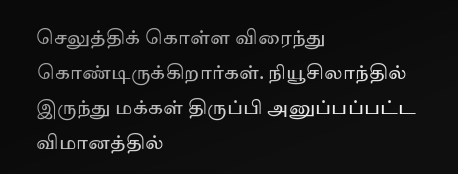செலுத்திக் கொள்ள விரைந்து கொண்டிருக்கிறார்கள். நியூசிலாந்தில் இருந்து மக்கள் திருப்பி அனுப்பப்பட்ட விமானத்தில்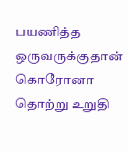பயணித்த ஒருவருக்குதான் கொரோனா தொற்று உறுதி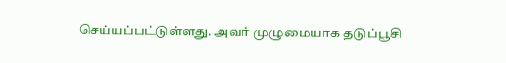செய்யப்பட்டுள்ளது. அவர் முழுமையாக தடுப்பூசி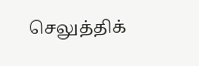செலுத்திக்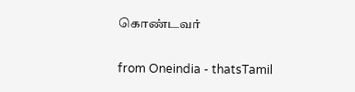கொண்டவர்

from Oneindia - thatsTamil